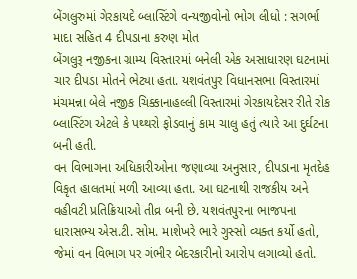બેંગલુરુમાં ગેરકાયદે બ્લાસ્ટિંગે વન્યજીવોનો ભોગ લીધો : સગર્ભા માદા સહિત 4 દીપડાના કરુણ મોત
બેંગલુરૂ નજીકના ગ્રામ્ય વિસ્તારમાં બનેલી એક અસાધારણ ઘટનામાં ચાર દીપડા મોતને ભેટ્યા હતા. યશવંતપુર વિધાનસભા વિસ્તારમાં મંચમન્ના બેલે નજીક ચિક્કાનાહલ્લી વિસ્તારમાં ગેરકાયદેસર રીતે રોક બ્લાસ્ટિંગ એટલે કે પથ્થરો ફોડવાનું કામ ચાલુ હતું ત્યારે આ દુર્ઘટના બની હતી.
વન વિભાગના અધિકારીઓના જણાવ્યા અનુસાર, દીપડાના મૃતદેહ વિકૃત હાલતમાં મળી આવ્યા હતા. આ ઘટનાથી રાજકીય અને વહીવટી પ્રતિક્રિયાઓ તીવ્ર બની છે. યશવંતપુરના ભાજપના ધારાસભ્ય એસ.ટી. સોમ. માશેખરે ભારે ગુસ્સો વ્યક્ત કર્યો હતો, જેમાં વન વિભાગ પર ગંભીર બેદરકારીનો આરોપ લગાવ્યો હતો.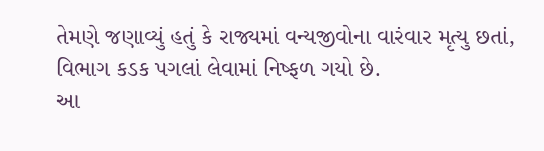તેમણે જણાવ્યું હતું કે રાજ્યમાં વન્યજીવોના વારંવાર મૃત્યુ છતાં, વિભાગ કડક પગલાં લેવામાં નિષ્ફળ ગયો છે.
આ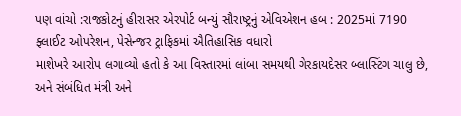પણ વાંચો :રાજકોટનું હીરાસર એરપોર્ટ બન્યું સૌરાષ્ટ્રનું એવિએશન હબ : 2025માં 7190 ફ્લાઈટ ઓપરેશન, પેસેન્જર ટ્રાફિકમાં ઐતિહાસિક વધારો
માશેખરે આરોપ લગાવ્યો હતો કે આ વિસ્તારમાં લાંબા સમયથી ગેરકાયદેસર બ્લાસ્ટિંગ ચાલુ છે, અને સંબંધિત મંત્રી અને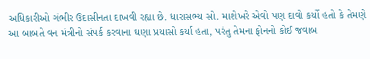અધિકારીઓ ગંભીર ઉદાસીનતા દાખવી રહ્યા છે. ધારાસભ્ય સો. માશેખરે એવો પણ દાવો કર્યો હતો કે તેમણે આ બાબતે વન મંત્રીનો સંપર્ક કરવાના ઘણા પ્રયાસો કર્યા હતા, પરંતુ તેમના ફોનનો કોઈ જવાબ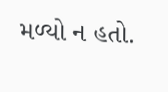મળ્યો ન હતો.